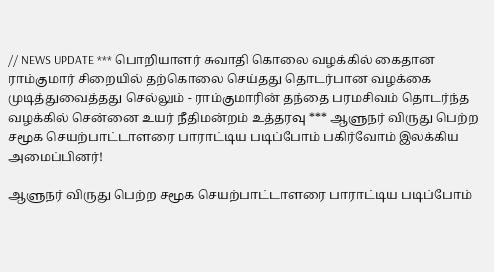// NEWS UPDATE *** பொறியாளர் சுவாதி கொலை வழக்கில் கைதான ராம்குமார் சிறையில் தற்கொலை செய்தது தொடர்பான வழக்கை முடித்துவைத்தது செல்லும் - ராம்குமாரின் தந்தை பரமசிவம் தொடர்ந்த வழக்கில் சென்னை உயர் நீதிமன்றம் உத்தரவு *** ஆளுநர் விருது பெற்ற சமூக செயற்பாட்டாளரை பாராட்டிய படிப்போம் பகிர்வோம் இலக்கிய அமைப்பினர்!

ஆளுநர் விருது பெற்ற சமூக செயற்பாட்டாளரை பாராட்டிய படிப்போம்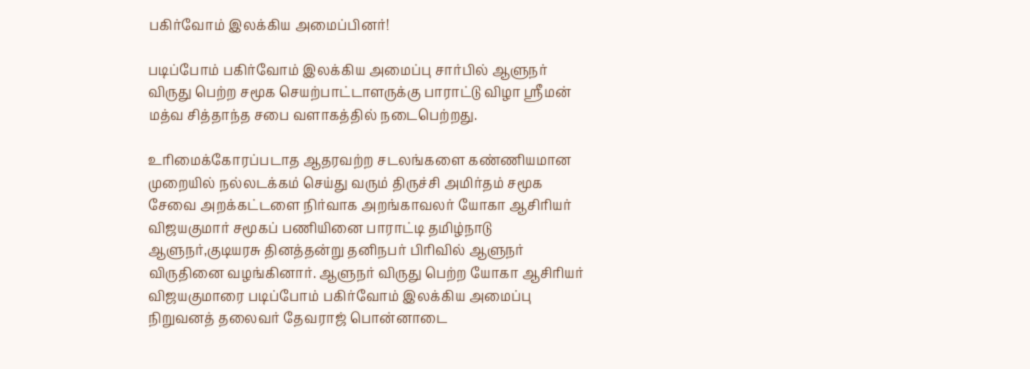பகிர்வோம் இலக்கிய அமைப்பினர்!

படிப்போம் பகிர்வோம் இலக்கிய அமைப்பு சார்பில் ஆளுநர் விருது பெற்ற சமூக செயற்பாட்டாளருக்கு பாராட்டு விழா ஸ்ரீமன் மத்வ சித்தாந்த சபை வளாகத்தில் நடைபெற்றது.

உரிமைக்கோரப்படாத ஆதரவற்ற சடலங்களை கண்ணியமான முறையில் நல்லடக்கம் செய்து வரும் திருச்சி அமிர்தம் சமூக சேவை அறக்கட்டளை நிர்வாக அறங்காவலர் யோகா ஆசிரியர் விஜயகுமார் சமூகப் பணியினை பாராட்டி தமிழ்நாடு ஆளுநர்,குடியரசு தினத்தன்று தனிநபர்‌ பிரிவில் ஆளுநர் விருதினை வழங்கினார். ஆளுநர் விருது பெற்ற யோகா ஆசிரியர் விஜயகுமாரை படிப்போம் பகிர்வோம் இலக்கிய அமைப்பு நிறுவனத் தலைவர் தேவராஜ் பொன்னாடை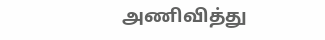அணிவித்து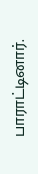பாராட்டினார்.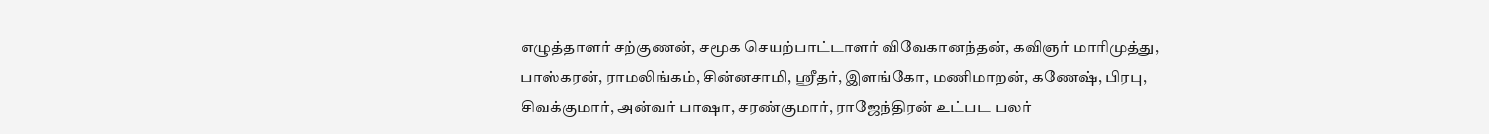எழுத்தாளர் சற்குணன், சமூக செயற்பாட்டாளர் விவேகானந்தன், கவிஞர் மாரிமுத்து, பாஸ்கரன், ராமலிங்கம், சின்னசாமி, ஸ்ரீதர், இளங்கோ, மணிமாறன், கணேஷ், பிரபு, சிவக்குமார், அன்வர் பாஷா, சரண்குமார், ராஜேந்திரன் உட்பட பலர்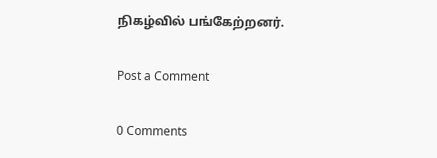நிகழ்வில் பங்கேற்றனர்.

Post a Comment

0 Comments